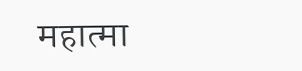महात्मा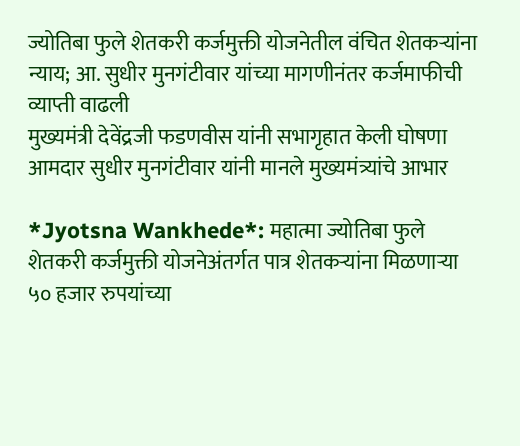ज्योतिबा फुले शेतकरी कर्जमुक्ती योजनेतील वंचित शेतकऱ्यांना न्याय; आ. सुधीर मुनगंटीवार यांच्या मागणीनंतर कर्जमाफीची व्याप्ती वाढली
मुख्यमंत्री देवेंद्रजी फडणवीस यांनी सभागृहात केली घोषणा
आमदार सुधीर मुनगंटीवार यांनी मानले मुख्यमंत्र्यांचे आभार

*Jyotsna Wankhede*: महात्मा ज्योतिबा फुले शेतकरी कर्जमुक्ती योजनेअंतर्गत पात्र शेतकऱ्यांना मिळणाऱ्या ५० हजार रुपयांच्या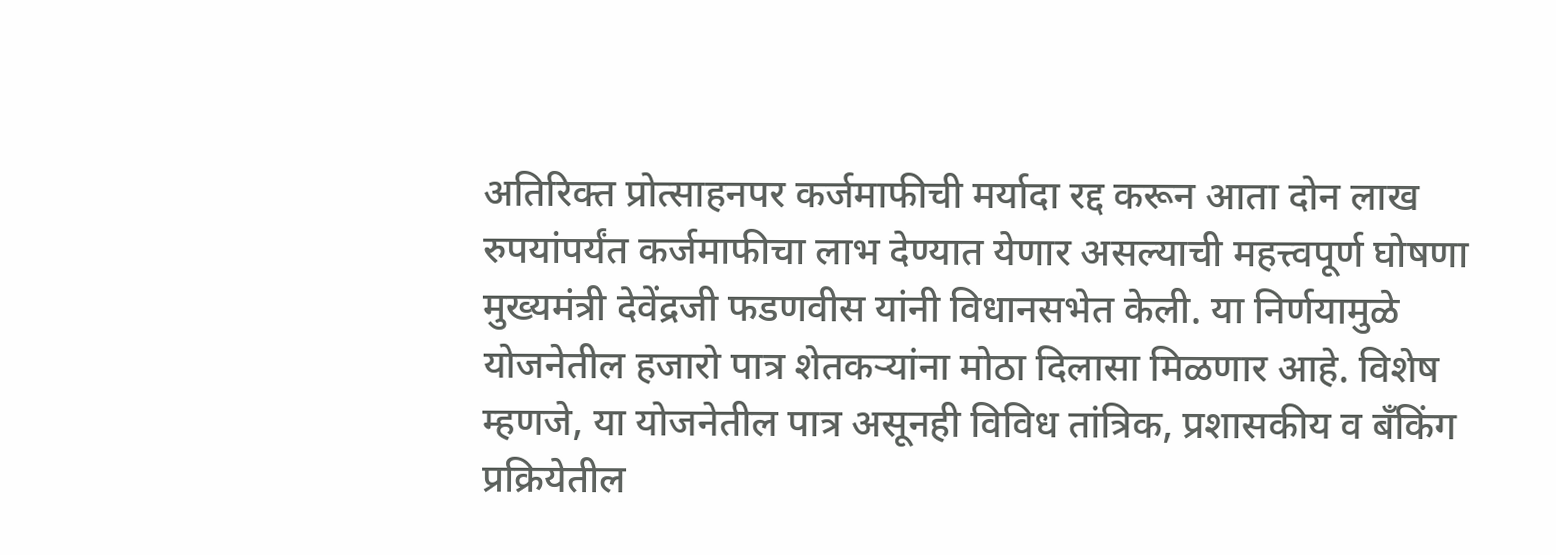अतिरिक्त प्रोत्साहनपर कर्जमाफीची मर्यादा रद्द करून आता दोन लाख रुपयांपर्यंत कर्जमाफीचा लाभ देण्यात येणार असल्याची महत्त्वपूर्ण घोषणा मुख्यमंत्री देवेंद्रजी फडणवीस यांनी विधानसभेत केली. या निर्णयामुळे योजनेतील हजारो पात्र शेतकऱ्यांना मोठा दिलासा मिळणार आहे. विशेष म्हणजे, या योजनेतील पात्र असूनही विविध तांत्रिक, प्रशासकीय व बँकिंग प्रक्रियेतील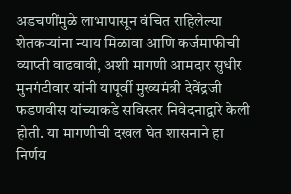अडचणींमुळे लाभापासून वंचित राहिलेल्या शेतकऱ्यांना न्याय मिळावा आणि कर्जमाफीची व्याप्ती वाढवावी, अशी मागणी आमदार सुधीर मुनगंटीवार यांनी यापूर्वी मुख्यमंत्री देवेंद्रजी फडणवीस यांच्याकडे सविस्तर निवेदनाद्वारे केली होती. या मागणीची दखल घेत शासनाने हा निर्णय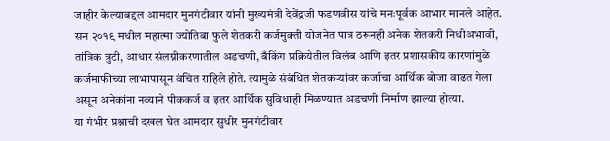जाहीर केल्याबद्दल आमदार मुनगंटीवार यांनी मुख्यमंत्री देवेंद्रजी फडणवीस यांचे मनःपूर्वक आभार मानले आहेत.
सन २०१९ मधील महात्मा ज्योतिबा फुले शेतकरी कर्जमुक्ती योजनेत पात्र ठरूनही अनेक शेतकरी निधीअभावी, तांत्रिक त्रुटी, आधार संलग्नीकरणातील अडचणी, बँकिंग प्रक्रियेतील विलंब आणि इतर प्रशासकीय कारणांमुळे कर्जमाफीच्या लाभापासून वंचित राहिले होते. त्यामुळे संबंधित शेतकऱ्यांवर कर्जाचा आर्थिक बोजा वाढत गेला असून अनेकांना नव्याने पीककर्ज व इतर आर्थिक सुविधाही मिळण्यात अडचणी निर्माण झाल्या होत्या.
या गंभीर प्रश्नाची दखल घेत आमदार सुधीर मुनगंटीवार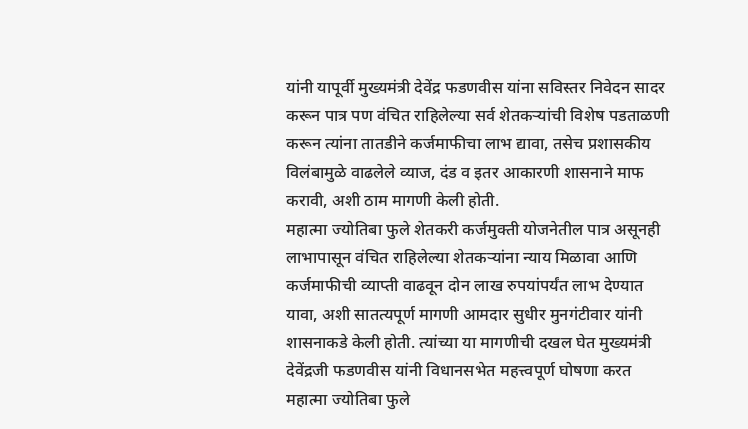यांनी यापूर्वी मुख्यमंत्री देवेंद्र फडणवीस यांना सविस्तर निवेदन सादर करून पात्र पण वंचित राहिलेल्या सर्व शेतकऱ्यांची विशेष पडताळणी करून त्यांना तातडीने कर्जमाफीचा लाभ द्यावा, तसेच प्रशासकीय विलंबामुळे वाढलेले व्याज, दंड व इतर आकारणी शासनाने माफ करावी, अशी ठाम मागणी केली होती.
महात्मा ज्योतिबा फुले शेतकरी कर्जमुक्ती योजनेतील पात्र असूनही लाभापासून वंचित राहिलेल्या शेतकऱ्यांना न्याय मिळावा आणि कर्जमाफीची व्याप्ती वाढवून दोन लाख रुपयांपर्यंत लाभ देण्यात यावा, अशी सातत्यपूर्ण मागणी आमदार सुधीर मुनगंटीवार यांनी शासनाकडे केली होती. त्यांच्या या मागणीची दखल घेत मुख्यमंत्री देवेंद्रजी फडणवीस यांनी विधानसभेत महत्त्वपूर्ण घोषणा करत महात्मा ज्योतिबा फुले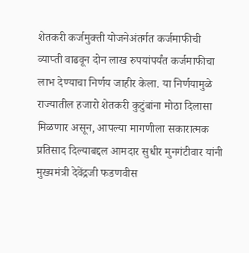शेतकरी कर्जमुक्ती योजनेअंतर्गत कर्जमाफीची व्याप्ती वाढवून दोन लाख रुपयांपर्यंत कर्जमाफीचा लाभ देण्याचा निर्णय जाहीर केला. या निर्णयामुळे राज्यातील हजारो शेतकरी कुटुंबांना मोठा दिलासा मिळणार असून, आपल्या मागणीला सकारात्मक प्रतिसाद दिल्याबद्दल आमदार सुधीर मुनगंटीवार यांनी मुख्यमंत्री देवेंद्रजी फडणवीस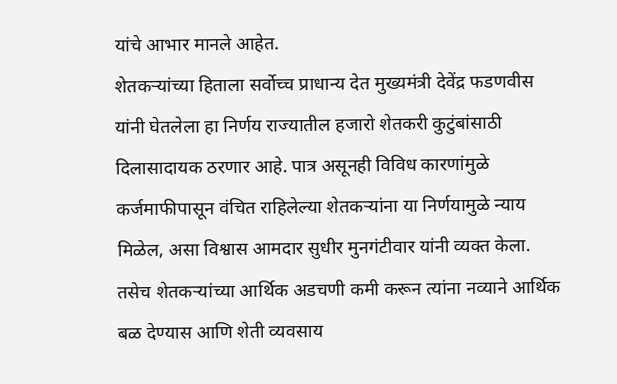यांचे आभार मानले आहेत.
शेतकऱ्यांच्या हिताला सर्वोच्च प्राधान्य देत मुख्यमंत्री देवेंद्र फडणवीस यांनी घेतलेला हा निर्णय राज्यातील हजारो शेतकरी कुटुंबांसाठी दिलासादायक ठरणार आहे. पात्र असूनही विविध कारणांमुळे कर्जमाफीपासून वंचित राहिलेल्या शेतकऱ्यांना या निर्णयामुळे न्याय मिळेल, असा विश्वास आमदार सुधीर मुनगंटीवार यांनी व्यक्त केला. तसेच शेतकऱ्यांच्या आर्थिक अडचणी कमी करून त्यांना नव्याने आर्थिक बळ देण्यास आणि शेती व्यवसाय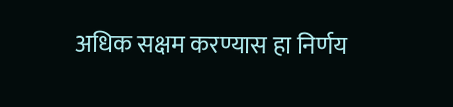अधिक सक्षम करण्यास हा निर्णय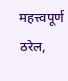महत्त्वपूर्ण ठरेल,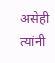असेही त्यांनी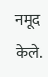नमूद केले.